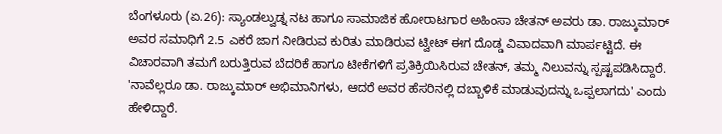ಬೆಂಗಳೂರು (ಏ.26): ಸ್ಯಾಂಡಲ್ವುಡ್ನ ನಟ ಹಾಗೂ ಸಾಮಾಜಿಕ ಹೋರಾಟಗಾರ ಅಹಿಂಸಾ ಚೇತನ್ ಅವರು ಡಾ. ರಾಜ್ಕುಮಾರ್ ಅವರ ಸಮಾಧಿಗೆ 2.5 ಎಕರೆ ಜಾಗ ನೀಡಿರುವ ಕುರಿತು ಮಾಡಿರುವ ಟ್ವೀಟ್ ಈಗ ದೊಡ್ಡ ವಿವಾದವಾಗಿ ಮಾರ್ಪಟ್ಟಿದೆ. ಈ ವಿಚಾರವಾಗಿ ತಮಗೆ ಬರುತ್ತಿರುವ ಬೆದರಿಕೆ ಹಾಗೂ ಟೀಕೆಗಳಿಗೆ ಪ್ರತಿಕ್ರಿಯಿಸಿರುವ ಚೇತನ್, ತಮ್ಮ ನಿಲುವನ್ನು ಸ್ಪಷ್ಟಪಡಿಸಿದ್ದಾರೆ. 'ನಾವೆಲ್ಲರೂ ಡಾ. ರಾಜ್ಕುಮಾರ್ ಅಭಿಮಾನಿಗಳು, ಆದರೆ ಅವರ ಹೆಸರಿನಲ್ಲಿ ದಬ್ಬಾಳಿಕೆ ಮಾಡುವುದನ್ನು ಒಪ್ಪಲಾಗದು' ಎಂದು ಹೇಳಿದ್ದಾರೆ.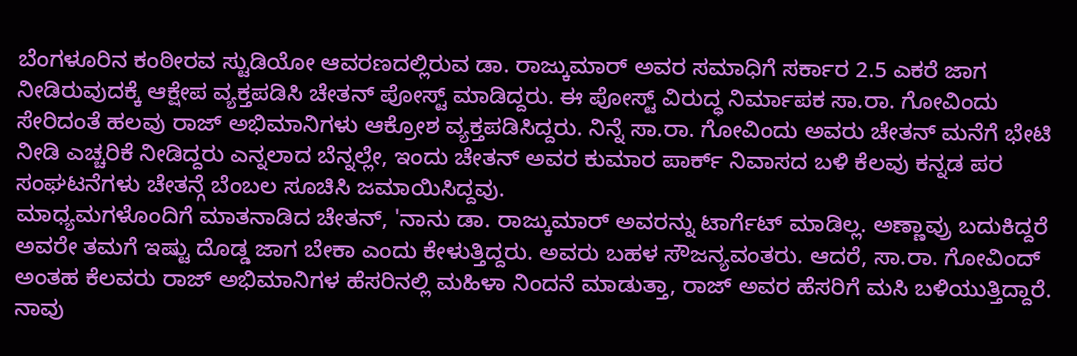ಬೆಂಗಳೂರಿನ ಕಂಠೀರವ ಸ್ಟುಡಿಯೋ ಆವರಣದಲ್ಲಿರುವ ಡಾ. ರಾಜ್ಕುಮಾರ್ ಅವರ ಸಮಾಧಿಗೆ ಸರ್ಕಾರ 2.5 ಎಕರೆ ಜಾಗ ನೀಡಿರುವುದಕ್ಕೆ ಆಕ್ಷೇಪ ವ್ಯಕ್ತಪಡಿಸಿ ಚೇತನ್ ಪೋಸ್ಟ್ ಮಾಡಿದ್ದರು. ಈ ಪೋಸ್ಟ್ ವಿರುದ್ಧ ನಿರ್ಮಾಪಕ ಸಾ.ರಾ. ಗೋವಿಂದು ಸೇರಿದಂತೆ ಹಲವು ರಾಜ್ ಅಭಿಮಾನಿಗಳು ಆಕ್ರೋಶ ವ್ಯಕ್ತಪಡಿಸಿದ್ದರು. ನಿನ್ನೆ ಸಾ.ರಾ. ಗೋವಿಂದು ಅವರು ಚೇತನ್ ಮನೆಗೆ ಭೇಟಿ ನೀಡಿ ಎಚ್ಚರಿಕೆ ನೀಡಿದ್ದರು ಎನ್ನಲಾದ ಬೆನ್ನಲ್ಲೇ, ಇಂದು ಚೇತನ್ ಅವರ ಕುಮಾರ ಪಾರ್ಕ್ ನಿವಾಸದ ಬಳಿ ಕೆಲವು ಕನ್ನಡ ಪರ ಸಂಘಟನೆಗಳು ಚೇತನ್ಗೆ ಬೆಂಬಲ ಸೂಚಿಸಿ ಜಮಾಯಿಸಿದ್ದವು.
ಮಾಧ್ಯಮಗಳೊಂದಿಗೆ ಮಾತನಾಡಿದ ಚೇತನ್, 'ನಾನು ಡಾ. ರಾಜ್ಕುಮಾರ್ ಅವರನ್ನು ಟಾರ್ಗೆಟ್ ಮಾಡಿಲ್ಲ. ಅಣ್ಣಾವ್ರು ಬದುಕಿದ್ದರೆ ಅವರೇ ತಮಗೆ ಇಷ್ಟು ದೊಡ್ಡ ಜಾಗ ಬೇಕಾ ಎಂದು ಕೇಳುತ್ತಿದ್ದರು. ಅವರು ಬಹಳ ಸೌಜನ್ಯವಂತರು. ಆದರೆ, ಸಾ.ರಾ. ಗೋವಿಂದ್ ಅಂತಹ ಕೆಲವರು ರಾಜ್ ಅಭಿಮಾನಿಗಳ ಹೆಸರಿನಲ್ಲಿ ಮಹಿಳಾ ನಿಂದನೆ ಮಾಡುತ್ತಾ, ರಾಜ್ ಅವರ ಹೆಸರಿಗೆ ಮಸಿ ಬಳಿಯುತ್ತಿದ್ದಾರೆ. ನಾವು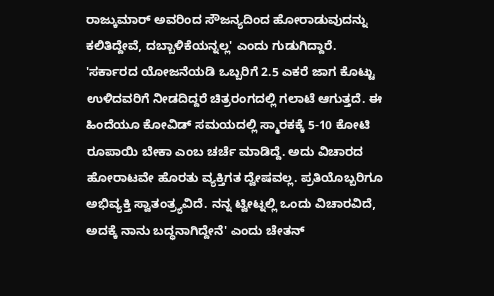ರಾಜ್ಕುಮಾರ್ ಅವರಿಂದ ಸೌಜನ್ಯದಿಂದ ಹೋರಾಡುವುದನ್ನು ಕಲಿತಿದ್ದೇವೆ, ದಬ್ಬಾಳಿಕೆಯನ್ನಲ್ಲ' ಎಂದು ಗುಡುಗಿದ್ದಾರೆ.
'ಸರ್ಕಾರದ ಯೋಜನೆಯಡಿ ಒಬ್ಬರಿಗೆ 2.5 ಎಕರೆ ಜಾಗ ಕೊಟ್ಟು ಉಳಿದವರಿಗೆ ನೀಡದಿದ್ದರೆ ಚಿತ್ರರಂಗದಲ್ಲಿ ಗಲಾಟೆ ಆಗುತ್ತದೆ. ಈ ಹಿಂದೆಯೂ ಕೋವಿಡ್ ಸಮಯದಲ್ಲಿ ಸ್ಮಾರಕಕ್ಕೆ 5-10 ಕೋಟಿ ರೂಪಾಯಿ ಬೇಕಾ ಎಂಬ ಚರ್ಚೆ ಮಾಡಿದ್ದೆ. ಅದು ವಿಚಾರದ ಹೋರಾಟವೇ ಹೊರತು ವ್ಯಕ್ತಿಗತ ದ್ವೇಷವಲ್ಲ. ಪ್ರತಿಯೊಬ್ಬರಿಗೂ ಅಭಿವ್ಯಕ್ತಿ ಸ್ವಾತಂತ್ರ್ಯವಿದೆ. ನನ್ನ ಟ್ವೀಟ್ನಲ್ಲಿ ಒಂದು ವಿಚಾರವಿದೆ, ಅದಕ್ಕೆ ನಾನು ಬದ್ಧನಾಗಿದ್ದೇನೆ' ಎಂದು ಚೇತನ್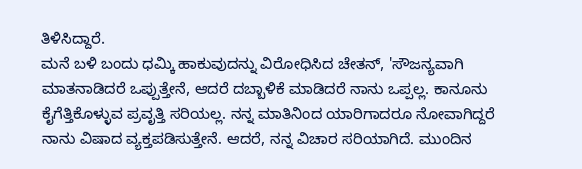ತಿಳಿಸಿದ್ದಾರೆ.
ಮನೆ ಬಳಿ ಬಂದು ಧಮ್ಕಿ ಹಾಕುವುದನ್ನು ವಿರೋಧಿಸಿದ ಚೇತನ್, 'ಸೌಜನ್ಯವಾಗಿ ಮಾತನಾಡಿದರೆ ಒಪ್ಪುತ್ತೇನೆ, ಆದರೆ ದಬ್ಬಾಳಿಕೆ ಮಾಡಿದರೆ ನಾನು ಒಪ್ಪಲ್ಲ. ಕಾನೂನು ಕೈಗೆತ್ತಿಕೊಳ್ಳುವ ಪ್ರವೃತ್ತಿ ಸರಿಯಲ್ಲ. ನನ್ನ ಮಾತಿನಿಂದ ಯಾರಿಗಾದರೂ ನೋವಾಗಿದ್ದರೆ ನಾನು ವಿಷಾದ ವ್ಯಕ್ತಪಡಿಸುತ್ತೇನೆ. ಆದರೆ, ನನ್ನ ವಿಚಾರ ಸರಿಯಾಗಿದೆ. ಮುಂದಿನ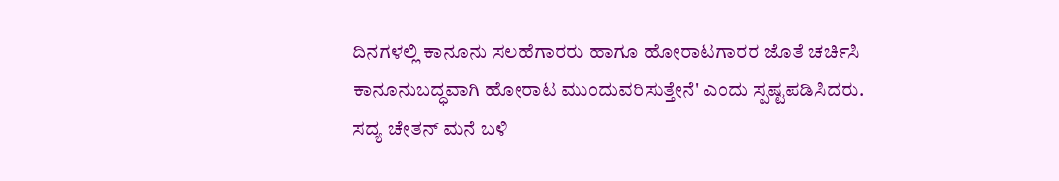ದಿನಗಳಲ್ಲಿ ಕಾನೂನು ಸಲಹೆಗಾರರು ಹಾಗೂ ಹೋರಾಟಗಾರರ ಜೊತೆ ಚರ್ಚಿಸಿ ಕಾನೂನುಬದ್ಧವಾಗಿ ಹೋರಾಟ ಮುಂದುವರಿಸುತ್ತೇನೆ' ಎಂದು ಸ್ಪಷ್ಟಪಡಿಸಿದರು.
ಸದ್ಯ ಚೇತನ್ ಮನೆ ಬಳಿ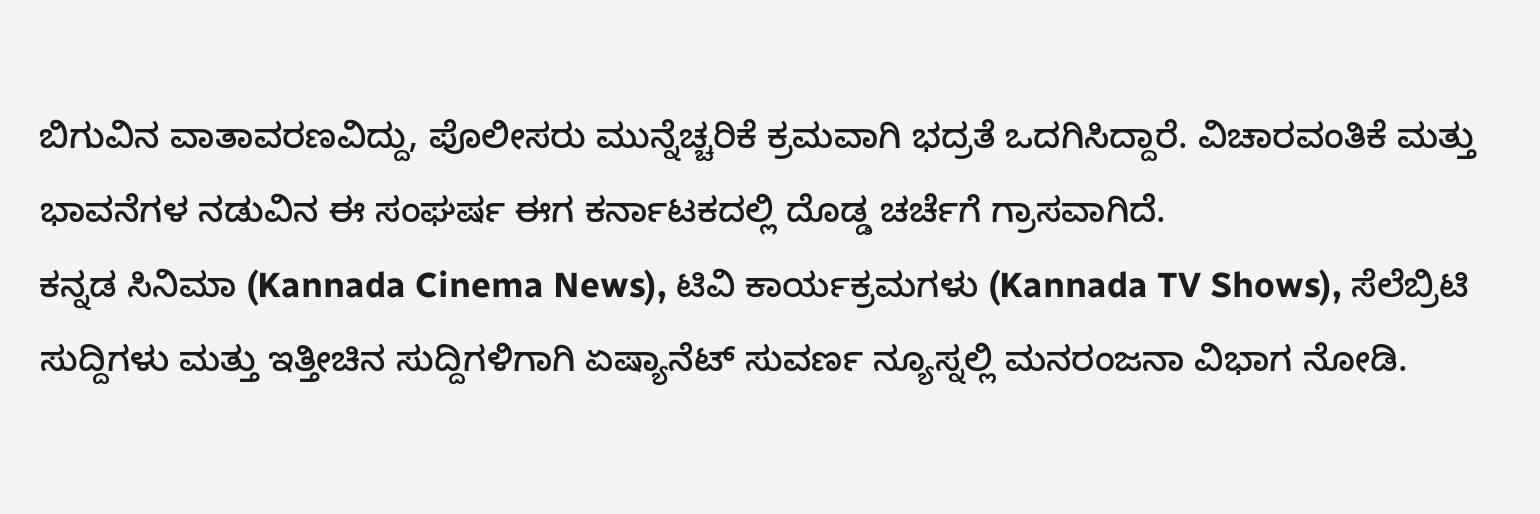ಬಿಗುವಿನ ವಾತಾವರಣವಿದ್ದು, ಪೊಲೀಸರು ಮುನ್ನೆಚ್ಚರಿಕೆ ಕ್ರಮವಾಗಿ ಭದ್ರತೆ ಒದಗಿಸಿದ್ದಾರೆ. ವಿಚಾರವಂತಿಕೆ ಮತ್ತು ಭಾವನೆಗಳ ನಡುವಿನ ಈ ಸಂಘರ್ಷ ಈಗ ಕರ್ನಾಟಕದಲ್ಲಿ ದೊಡ್ಡ ಚರ್ಚೆಗೆ ಗ್ರಾಸವಾಗಿದೆ.
ಕನ್ನಡ ಸಿನಿಮಾ (Kannada Cinema News), ಟಿವಿ ಕಾರ್ಯಕ್ರಮಗಳು (Kannada TV Shows), ಸೆಲೆಬ್ರಿಟಿ ಸುದ್ದಿಗಳು ಮತ್ತು ಇತ್ತೀಚಿನ ಸುದ್ದಿಗಳಿಗಾಗಿ ಏಷ್ಯಾನೆಟ್ ಸುವರ್ಣ ನ್ಯೂಸ್ನಲ್ಲಿ ಮನರಂಜನಾ ವಿಭಾಗ ನೋಡಿ.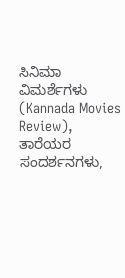ಸಿನಿಮಾ ವಿಮರ್ಶೆಗಳು (Kannada Movies Review), ತಾರೆಯರ ಸಂದರ್ಶನಗಳು,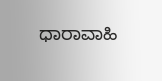ಧಾರಾವಾಹಿ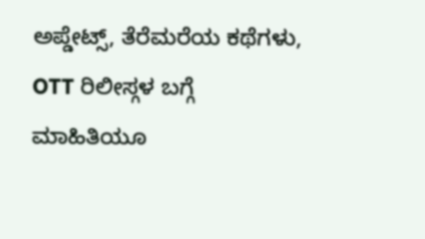ಅಪ್ಡೇಟ್ಸ್, ತೆರೆಮರೆಯ ಕಥೆಗಳು, OTT ರಿಲೀಸ್ಗಳ ಬಗ್ಗೆ ಮಾಹಿತಿಯೂ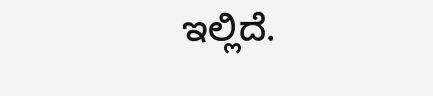ಇಲ್ಲಿದೆ.